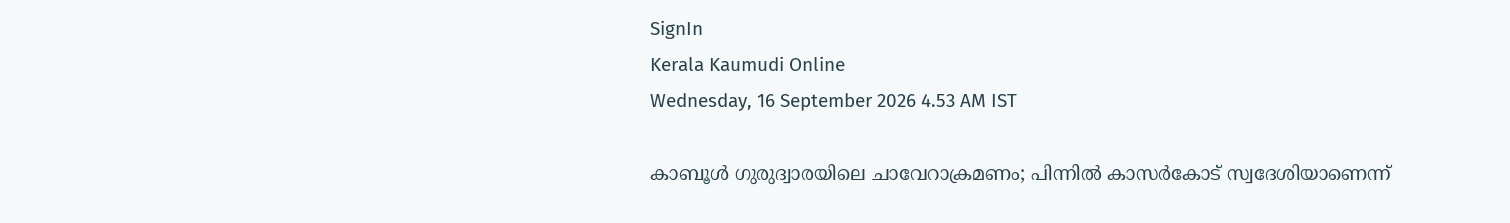SignIn
Kerala Kaumudi Online
Wednesday, 16 September 2026 4.53 AM IST

കാബൂൾ ഗുരുദ്വാരയിലെ ചാവേറാക്രമണം; പിന്നിൽ കാസർകോട് സ്വദേശിയാണെന്ന്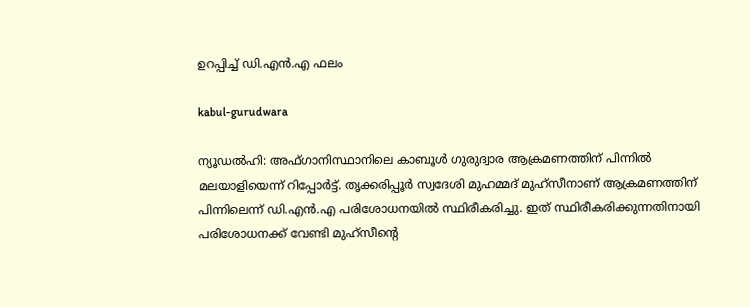ഉറപ്പിച്ച് ഡി.എൻ.എ ഫലം

kabul-gurudwara

ന്യൂഡൽഹി: അഫ്‌ഗാനിസ്ഥാനിലെ കാബൂൾ ഗുരുദ്വാര ആക്രമണത്തിന് പിന്നിൽ മലയാളിയെന്ന് റിപ്പോർട്ട്. തൃക്കരിപ്പൂർ സ്വദേശി മുഹമ്മദ് മുഹ്സീനാണ് ആക്രമണത്തിന് പിന്നിലെന്ന് ഡി.എൻ.എ പരിശോധനയിൽ സ്ഥിരീകരിച്ചു. ഇത് സ്ഥിരീകരിക്കുന്നതിനായി പരിശോധനക്ക് വേണ്ടി മുഹ്സീന്റെ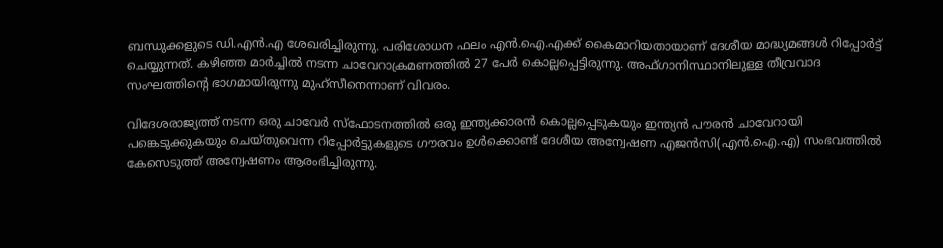ബന്ധുക്കളുടെ ഡി.എൻ.എ ശേഖരിച്ചിരുന്നു. പരിശോധന ഫലം എൻ.ഐ.എക്ക് കൈമാറിയതായാണ് ദേശീയ മാദ്ധ്യമങ്ങൾ റിപ്പോർട്ട് ചെയ്യുന്നത്. കഴിഞ്ഞ മാർച്ചിൽ നടന്ന ചാവേറാക്രമണത്തിൽ 27 പേർ കൊല്ലപ്പെട്ടിരുന്നു. അഫ്ഗാനിസ്ഥാനിലുള്ള തീവ്രവാദ സംഘത്തിന്റെ ഭാഗമായിരുന്നു മുഹ്സീനെന്നാണ് വിവരം.

വിദേശരാജ്യത്ത് നടന്ന ഒരു ചാവേർ സ്ഫോടനത്തിൽ ഒരു ഇന്ത്യക്കാരൻ കൊല്ലപ്പെടുകയും ഇന്ത്യൻ പൗരൻ ചാവേറായി പങ്കെടുക്കുകയും ചെയ്തുവെന്ന റിപ്പോർട്ടുകളുടെ ഗൗരവം ഉൾക്കൊണ്ട് ദേശീയ അന്വേഷണ എജൻസി(എൻ.ഐ.എ) സംഭവത്തിൽ കേസെടുത്ത് അന്വേഷണം ആരംഭിച്ചിരുന്നു.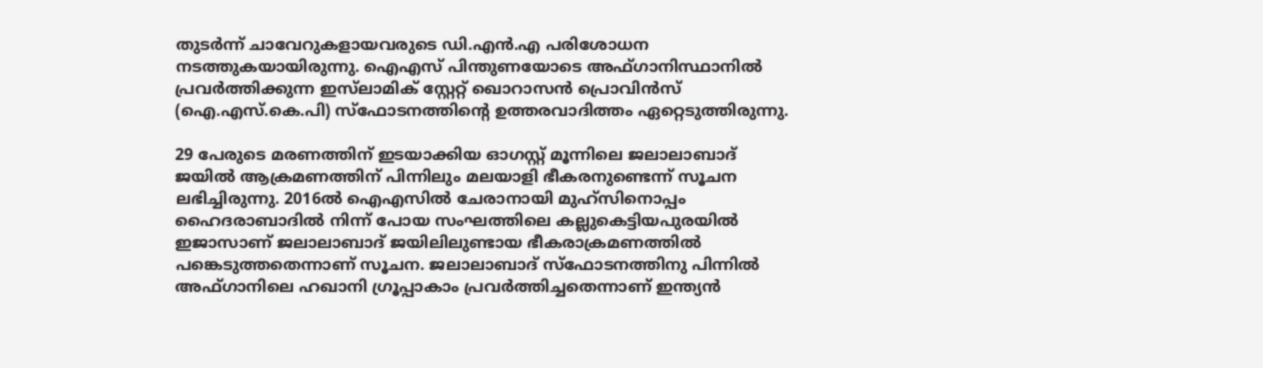തുടർന്ന് ചാവേറുകളായവരുടെ ഡി.എൻ.എ പരിശോധന നടത്തുകയായിരുന്നു. ഐഎസ് പിന്തുണയോടെ അഫ്ഗാനിസ്ഥാനിൽ പ്രവർത്തിക്കുന്ന ഇസ്‌ലാമിക് സ്റ്റേറ്റ് ഖൊറാസൻ പ്രൊവിൻസ് (ഐ.എസ്.കെ.പി) സ്‌ഫോടനത്തിന്റെ ഉത്തരവാദിത്തം ഏറ്റെടുത്തിരുന്നു.

29 പേരുടെ മരണത്തിന് ഇടയാക്കിയ ഓഗസ്റ്റ് മൂന്നിലെ ജലാലാബാദ് ജയിൽ ആക്രമണത്തിന് പിന്നിലും മലയാളി ഭീകരനുണ്ടെന്ന് സൂചന ലഭിച്ചിരുന്നു. 2016ൽ ഐഎസിൽ ചേരാനായി മുഹ്സിനൊപ്പം ഹൈദരാബാദിൽ നിന്ന് പോയ സംഘത്തിലെ കല്ലുകെട്ടിയപുരയിൽ ഇജാസാണ് ജലാലാബാദ് ജയിലിലുണ്ടായ ഭീകരാക്രമണത്തിൽ പങ്കെടുത്തതെന്നാണ് സൂചന. ജലാലാബാദ് സ്ഫോടനത്തിനു പിന്നിൽ അഫ്ഗാനിലെ ഹഖാനി ഗ്രൂപ്പാകാം പ്രവർത്തിച്ചതെന്നാണ് ഇന്ത്യൻ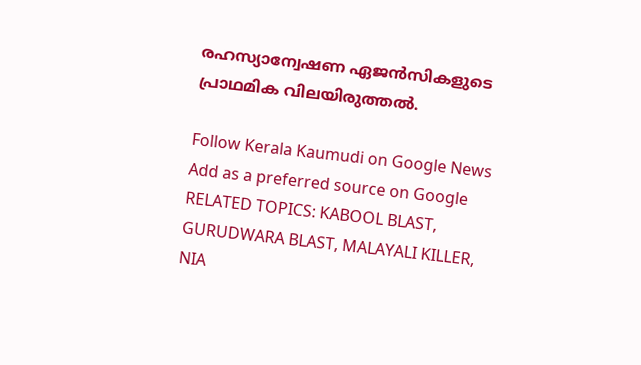രഹസ്യാന്വേഷണ ഏജൻസികളുടെ പ്രാഥമിക വിലയിരുത്തൽ.

Follow Kerala Kaumudi on Google News Add as a preferred source on Google
RELATED TOPICS: KABOOL BLAST, GURUDWARA BLAST, MALAYALI KILLER, NIA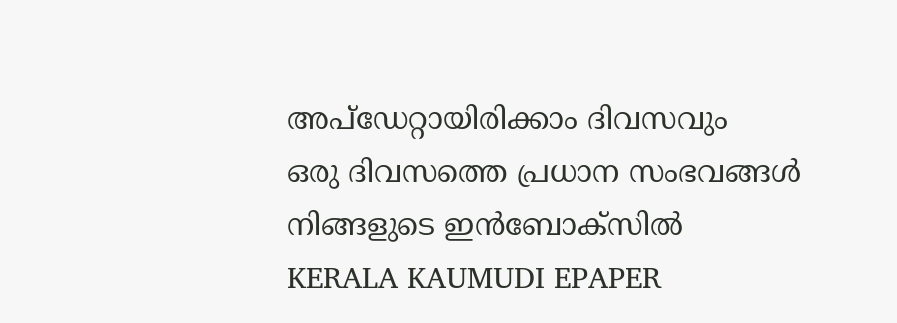അപ്ഡേറ്റായിരിക്കാം ദിവസവും
ഒരു ദിവസത്തെ പ്രധാന സംഭവങ്ങൾ നിങ്ങളുടെ ഇൻബോക്സിൽ
KERALA KAUMUDI EPAPER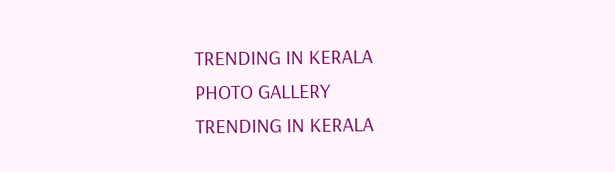TRENDING IN KERALA
PHOTO GALLERY
TRENDING IN KERALA